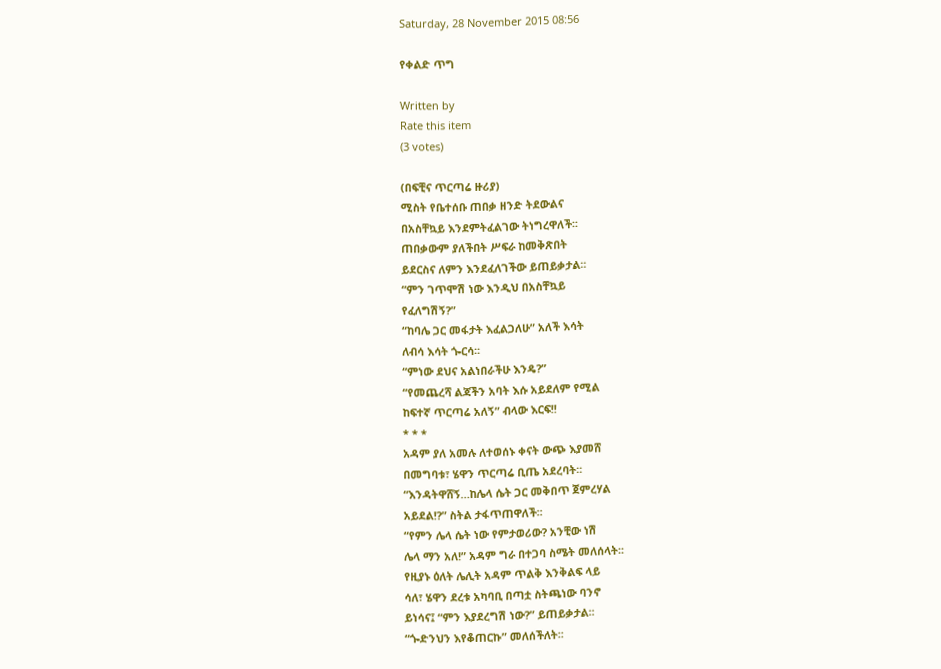Saturday, 28 November 2015 08:56

የቀልድ ጥግ

Written by
Rate this item
(3 votes)

(በፍቺና ጥርጣሬ ዙሪያ)
ሚስት የቤተሰቡ ጠበቃ ዘንድ ትደውልና
በአስቸኳይ እንደምትፈልገው ትነግረዋለች፡፡
ጠበቃውም ያለችበት ሥፍራ ከመቅጽበት
ይደርስና ለምን እንደፈለገችው ይጠይቃታል፡፡
“ምን ገጥሞሽ ነው እንዲህ በአስቸኳይ
የፈለግሽኝ?”
“ከባሌ ጋር መፋታት እፈልጋለሁ” አለች እሳት
ለብሳ እሳት ጐርሳ፡፡
“ምነው ደህና አልነበራችሁ እንዴ?”
“የመጨረሻ ልጃችን አባት እሱ አይደለም የሚል
ከፍተኛ ጥርጣሬ አለኝ” ብላው እርፍ!!
* * *
አዳም ያለ አመሉ ለተወሰኑ ቀናት ውጭ እያመሸ
በመግባቱ፣ ሄዋን ጥርጣሬ ቢጤ አደረባት፡፡
“እንዳትዋሸኝ…ከሌላ ሴት ጋር መቅበጥ ጀምረሃል
አይደል!?” ስትል ታፋጥጠዋለች፡፡
“የምን ሌላ ሴት ነው የምታወሪው? አንቺው ነሽ
ሌላ ማን አለ!” አዳም ግራ በተጋባ ስሜት መለሰላት፡፡
የዚያኑ ዕለት ሌሊት አዳም ጥልቅ እንቅልፍ ላይ
ሳለ፣ ሄዋን ደረቱ አካባቢ በጣቷ ስትጫነው ባንኖ
ይነሳና፤ “ምን እያደረግሽ ነው?” ይጠይቃታል፡፡
“ጐድንህን እየቆጠርኩ” መለሰችለት፡፡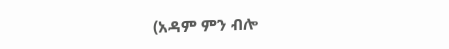(አዳም ምን ብሎ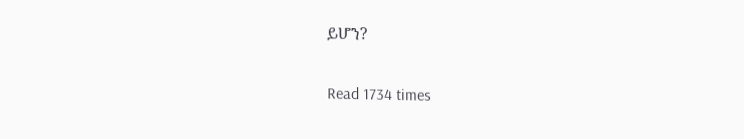ይሆን?

Read 1734 times